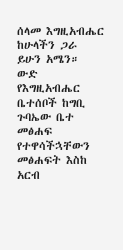ሰላመ እግዚአብሔር ከሁላችን ጋራ ይሁን አሜን። ውድ የእግዚአብሔር ቤተሰቦች ከግቢ ጉባኤው ቤተ መፅሐፍ የተዋሳችኋቸውን መፅሐፍት እስከ አርብ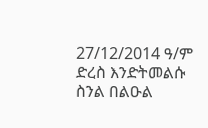27/12/2014 ዓ/ም ድረስ እንድትመልሱ ስንል በልዑል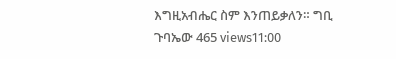እግዚአብሔር ስም እንጠይቃለን። ግቢ ጉባኤው 465 views11:00